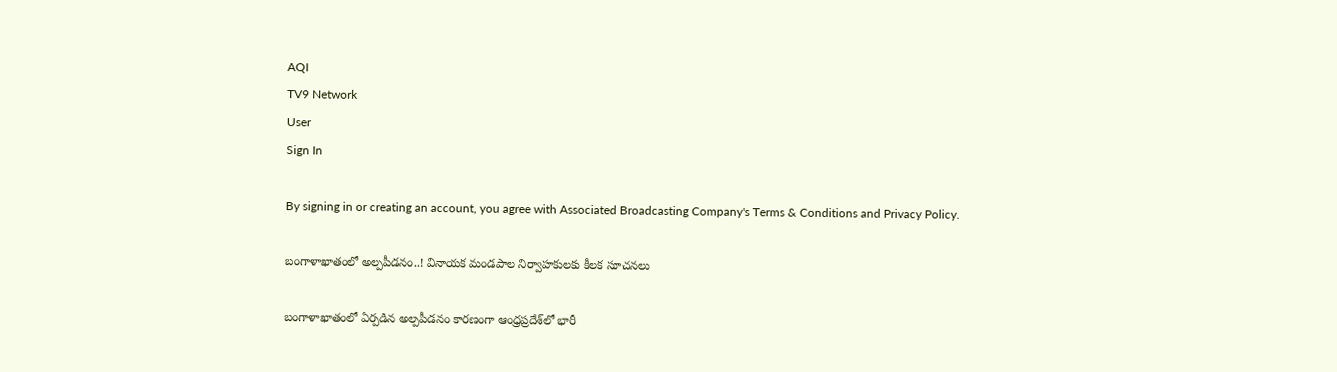AQI
TV9 Network
User
Sign In

By signing in or creating an account, you agree with Associated Broadcasting Company's Terms & Conditions and Privacy Policy.

బంగాళాఖాతంలో అల్పపీడనం..! వినాయక మండపాల నిర్వాహకులకు కీలక సూచనలు

బంగాళాఖాతంలో ఏర్పడిన అల్పపీడనం కారణంగా ఆంధ్రప్రదేశ్‌లో భారీ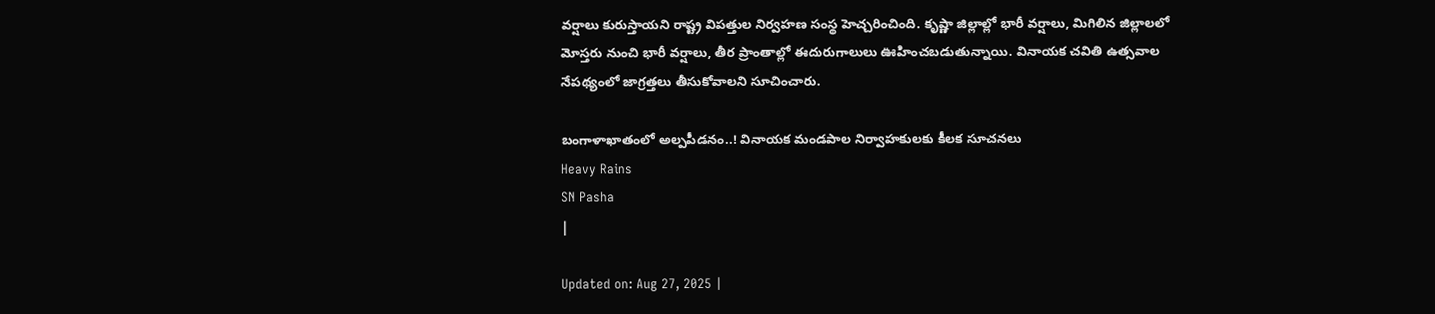వర్షాలు కురుస్తాయని రాష్ట్ర విపత్తుల నిర్వహణ సంస్థ హెచ్చరించింది. కృష్ణా జిల్లాల్లో భారీ వర్షాలు, మిగిలిన జిల్లాలలో మోస్తరు నుంచి భారీ వర్షాలు, తీర ప్రాంతాల్లో ఈదురుగాలులు ఊహించబడుతున్నాయి. వినాయక చవితి ఉత్సవాల నేపథ్యంలో జాగ్రత్తలు తీసుకోవాలని సూచించారు.

బంగాళాఖాతంలో అల్పపీడనం..! వినాయక మండపాల నిర్వాహకులకు కీలక సూచనలు
Heavy Rains
SN Pasha
|

Updated on: Aug 27, 2025 |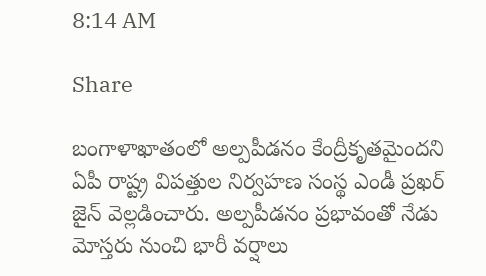8:14 AM

Share

బంగాళాఖాతంలో అల్పపీడనం కేంద్రీకృతమైందని ఏపీ రాష్ట్ర విపత్తుల నిర్వహణ సంస్థ ఎండీ ప్రఖర్ జైన్ వెల్లడించారు. అల్పపీడనం ప్రభావంతో నేడు మోస్తరు నుంచి భారీ వర్షాలు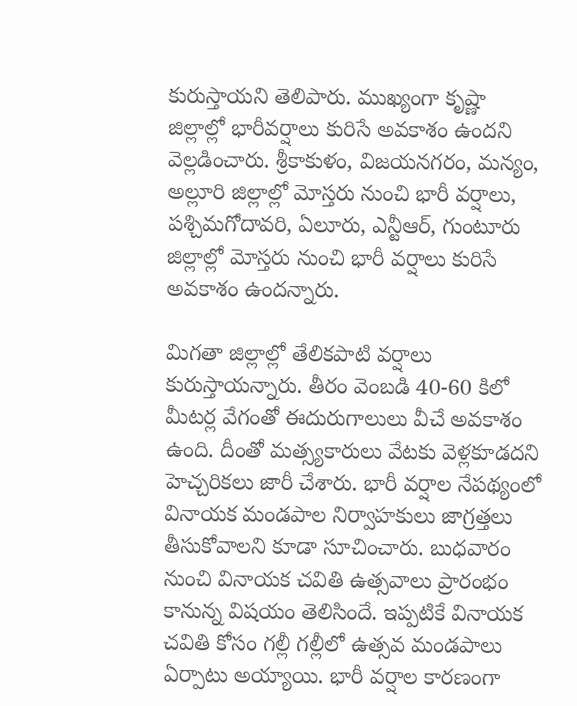కురుస్తాయని తెలిపారు. ముఖ్యంగా కృష్ణా జిల్లాల్లో భారీవర్షాలు కురిసే అవకాశం ఉందని వెల్లడించారు. శ్రీకాకుళం, విజయనగరం, మన్యం, అల్లూరి జిల్లాల్లో మోస్తరు నుంచి భారీ వర్షాలు, పశ్చిమగోదావరి, ఏలూరు, ఎన్టీఆర్, గుంటూరు జిల్లాల్లో మోస్తరు నుంచి భారీ వర్షాలు కురిసే అవకాశం ఉందన్నారు.

మిగతా జిల్లాల్లో తేలికపాటి వర్షాలు కురుస్తాయన్నారు. తీరం వెంబడి 40-60 కిలో మీటర్ల వేగంతో ఈదురుగాలులు వీచే అవకాశం ఉంది. దీంతో మత్స్యకారులు వేటకు వెళ్లకూడదని హెచ్చరికలు జారీ చేశారు. భారీ వర్షాల నేపథ్యంలో వినాయక మండపాల నిర్వాహకులు జాగ్రత్తలు తీసుకోవాలని కూడా సూచించారు. బుధవారం నుంచి వినాయక చవితి ఉత్సవాలు ప్రారంభం కానున్న విషయం తెలిసిందే. ఇప్పటికే వినాయక చవితి కోసం గల్లీ గల్లీలో ఉత్సవ మండపాలు ఏర్పాటు అయ్యాయి. భారీ వర్షాల కారణంగా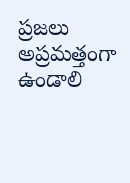ప్రజలు అప్రమత్తంగా ఉండాలి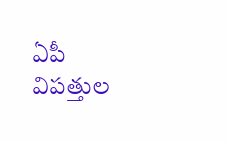ఏపీ విపత్తుల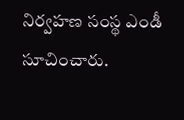నిర్వహణ సంస్థ ఎండీ సూచించారు.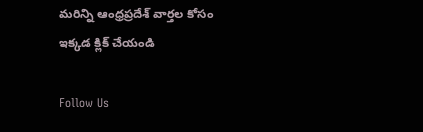మరిన్ని ఆంధ్రప్రదేశ్‌ వార్తల కోసం ఇక్కడ క్లిక్‌ చేయండి

Follow Us